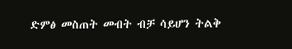ድምፅ መስጠት መብት ብቻ ሳይሆን ትልቅ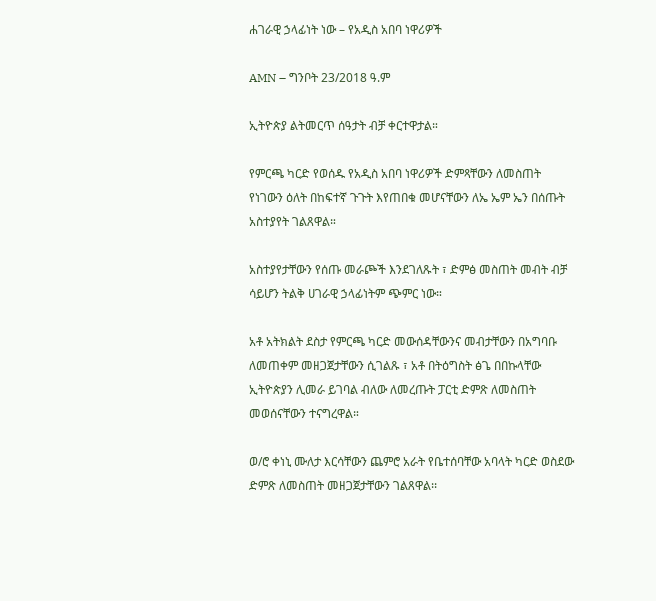ሐገራዊ ኃላፊነት ነው – የአዲስ አበባ ነዋሪዎች

AMN – ግንቦት 23/2018 ዓ.ም

ኢትዮጵያ ልትመርጥ ሰዓታት ብቻ ቀርተዋታል።

የምርጫ ካርድ የወሰዱ የአዲስ አበባ ነዋሪዎች ድምጻቸውን ለመስጠት የነገውን ዕለት በከፍተኛ ጉጉት እየጠበቁ መሆናቸውን ለኤ ኤም ኤን በሰጡት አስተያየት ገልጸዋል።

አስተያየታቸውን የሰጡ መራጮች እንደገለጹት ፣ ድምፅ መስጠት መብት ብቻ ሳይሆን ትልቅ ሀገራዊ ኃላፊነትም ጭምር ነው።

አቶ አትክልት ደስታ የምርጫ ካርድ መውሰዳቸውንና መብታቸውን በአግባቡ ለመጠቀም መዘጋጀታቸውን ሲገልጹ ፣ አቶ በትዕግስት ፅጌ በበኩላቸው ኢትዮጵያን ሊመራ ይገባል ብለው ለመረጡት ፓርቲ ድምጽ ለመስጠት መወሰናቸውን ተናግረዋል።

ወ/ሮ ቀነኒ ሙለታ እርሳቸውን ጨምሮ አራት የቤተሰባቸው አባላት ካርድ ወስደው ድምጽ ለመስጠት መዘጋጀታቸውን ገልጸዋል፡፡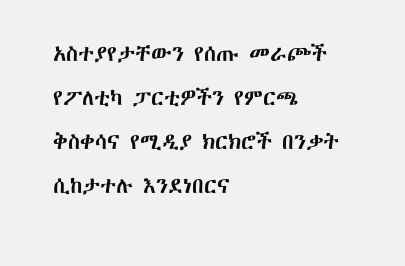አስተያየታቸውን የሰጡ መራጮች የፖለቲካ ፓርቲዎችን የምርጫ ቅስቀሳና የሚዲያ ክርክሮች በንቃት ሲከታተሉ እንደነበርና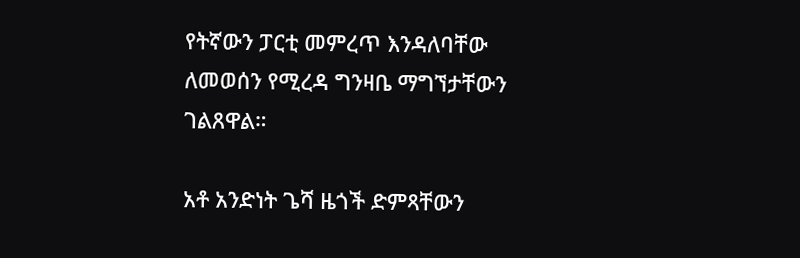የትኛውን ፓርቲ መምረጥ እንዳለባቸው ለመወሰን የሚረዳ ግንዛቤ ማግኘታቸውን ገልጸዋል።

አቶ አንድነት ጌሻ ዜጎች ድምጻቸውን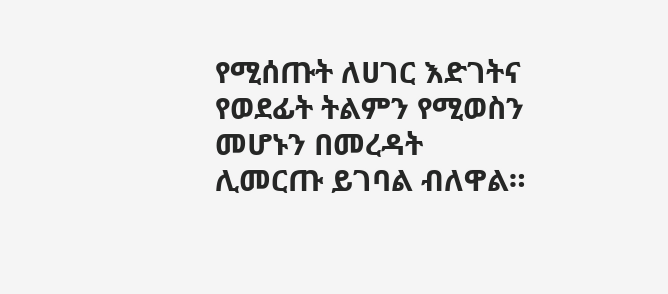የሚሰጡት ለሀገር እድገትና የወደፊት ትልምን የሚወስን መሆኑን በመረዳት ሊመርጡ ይገባል ብለዋል።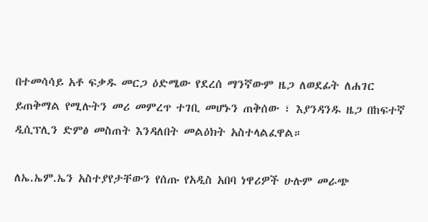በተመሳሳይ አቶ ፍቃዱ መርጋ ዕድሜው የደረሰ ማንኛውም ዜጋ ለወደፊት ለሐገር ይጠቅማል የሚሉትን መሪ መምረጥ ተገቢ መሆኑን ጠቅሰው ፣ እያንዳንዱ ዜጋ በከፍተኛ ዲሲፕሊን ድምፅ መስጠት እንዳለበት መልዕክት አስተላልፈዋል።

ለኤ.ኤም.ኤን አስተያየታቸውን የሰጡ የአዲስ አበባ ነዋሪዎች ሁሉም መራጭ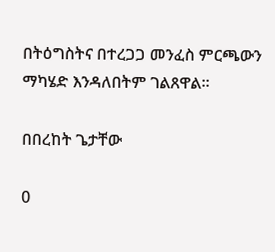በትዕግስትና በተረጋጋ መንፈስ ምርጫውን ማካሄድ እንዳለበትም ገልጸዋል።

በበረከት ጌታቸው

0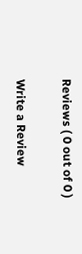Reviews ( 0 out of 0 )

Write a Review